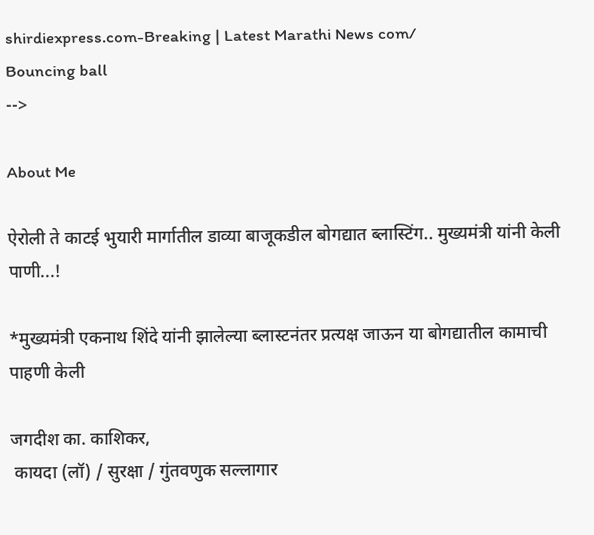shirdiexpress.com-Breaking | Latest Marathi News com/
Bouncing ball
-->

About Me

ऐरोली ते काटई भुयारी मार्गातील डाव्या बाजूकडील बोगद्यात ब्लास्टिंग.. मुख्यमंत्री यांनी केली पाणी...!

*मुख्यमंत्री एकनाथ शिंदे यांनी झालेल्या ब्लास्टनंतर प्रत्यक्ष जाऊन या बोगद्यातील कामाची पाहणी केली

जगदीश का. काशिकर,
 कायदा (लॉ) / सुरक्षा / गुंतवणुक सल्लागार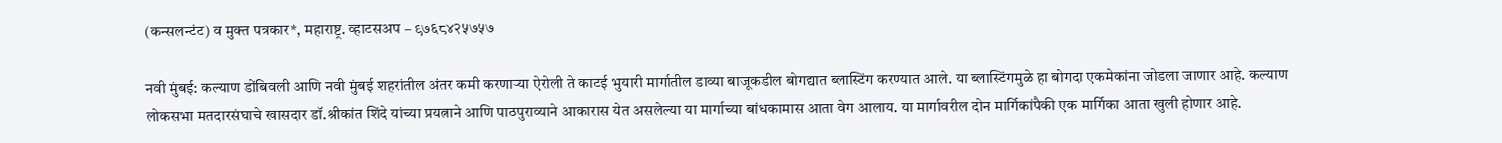(कन्सलन्टंट) व मुक्त पत्रकार*, महाराष्ट्र. व्हाटसअप – ९७६८४२५७५७

नवी मुंबई: कल्याण डोंबिवली आणि नवी मुंबई शहरांतील अंतर कमी करणाऱ्या ऐरोली ते काटई भुयारी मार्गातील डाव्या बाजूकडील बोगद्यात ब्लास्टिंग करण्यात आले. या ब्लास्टिंगमुळे हा बोगदा एकमेकांना जोडला जाणार आहे. कल्याण लोकसभा मतदारसंघाचे खासदार डॉ.श्रीकांत शिंदे यांच्या प्रयत्नाने आणि पाठपुराव्याने आकारास येत असलेल्या या मार्गाच्या बांधकामास आता वेग आलाय. या मार्गावरील दोन मार्गिकांपैकी एक मार्गिका आता खुली होणार आहे.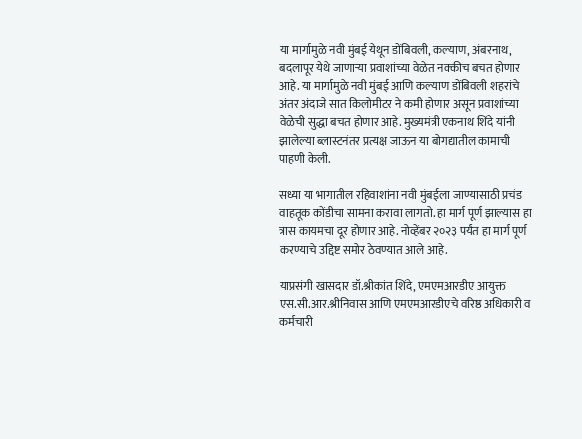या मार्गामुळे नवी मुंबई येथून डोंबिवली, कल्याण, अंबरनाथ, बदलापूर येथे जाणाऱ्या प्रवाशांच्या वेळेत नक्कीच बचत होणार आहे. या मार्गामुळे नवी मुंबई आणि कल्याण डोंबिवली शहरांचे अंतर अंदाजे सात किलोमीटर ने कमी होणार असून प्रवाशांच्या वेळेची सुद्धा बचत होणार आहे. मुख्यमंत्री एकनाथ शिंदे यांनी झालेल्या ब्लास्टनंतर प्रत्यक्ष जाऊन या बोगद्यातील कामाची पाहणी केली.

सध्या या भागातील रहिवाशांना नवी मुंबईला जाण्यासाठी प्रचंड वाहतूक कोंडीचा सामना करावा लागतो. हा मार्ग पूर्ण झाल्यास हा त्रास कायमचा दूर होणार आहे. नोव्हेंबर २०२३ पर्यंत हा मार्ग पूर्ण करण्याचे उद्दिष्ट समोर ठेवण्यात आले आहे.

याप्रसंगी खासदार डॉ.श्रीकांत शिंदे, एमएमआरडीए आयुक्त एस.सी.आर.श्रीनिवास आणि एमएमआरडीएचे वरिष्ठ अधिकारी व कर्मचारी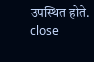उपस्थित होते.
close